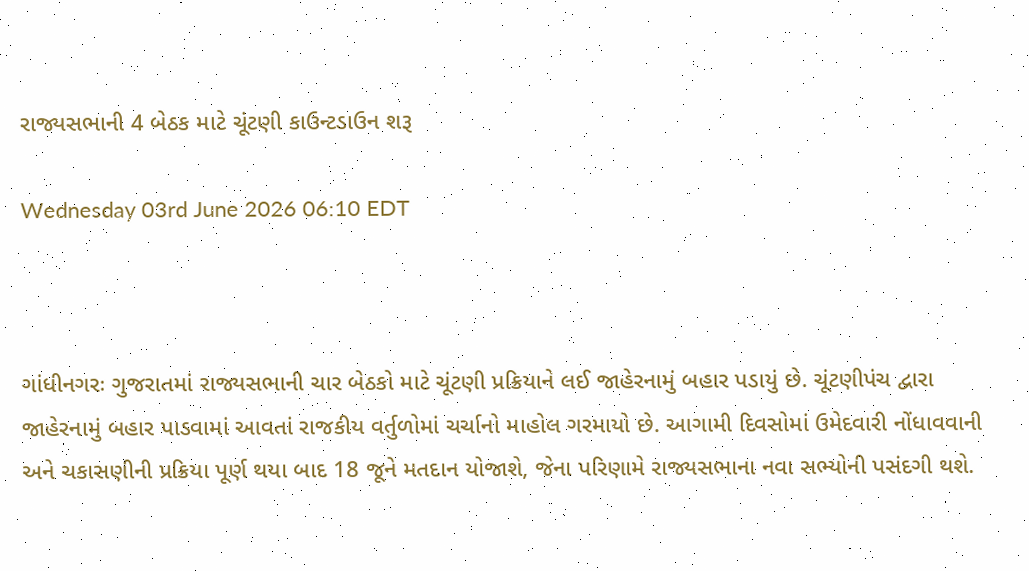રાજ્યસભાની 4 બેઠક માટે ચૂંટણી કાઉન્ટડાઉન શરૂ

Wednesday 03rd June 2026 06:10 EDT



ગાંધીનગરઃ ગુજરાતમાં રાજ્યસભાની ચાર બેઠકો માટે ચૂંટણી પ્રક્રિયાને લઈ જાહેરનામું બહાર પડાયું છે. ચૂંટણીપંચ દ્વારા જાહેરનામું બહાર પાડવામાં આવતાં રાજકીય વર્તુળોમાં ચર્ચાનો માહોલ ગરમાયો છે. આગામી દિવસોમાં ઉમેદવારી નોંધાવવાની અને ચકાસણીની પ્રક્રિયા પૂર્ણ થયા બાદ 18 જૂને મતદાન યોજાશે, જેના પરિણામે રાજ્યસભાના નવા સભ્યોની પસંદગી થશે.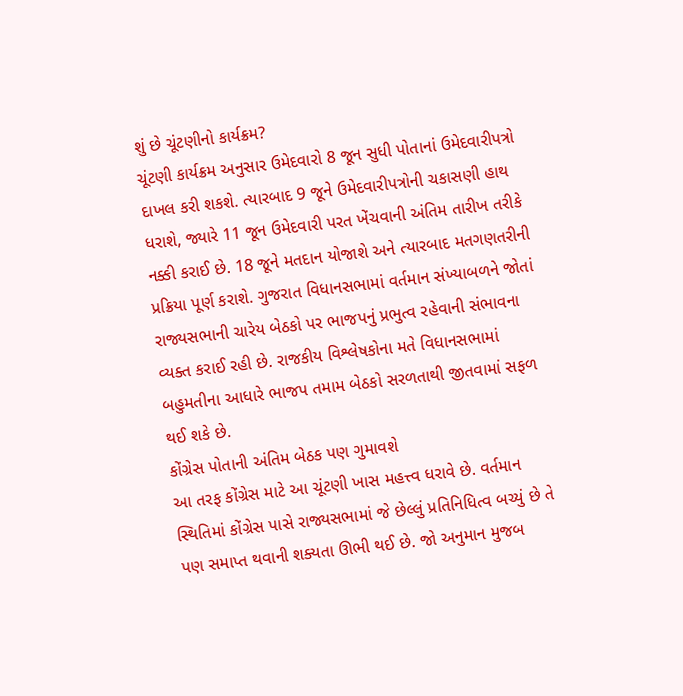શું છે ચૂંટણીનો કાર્યક્રમ?
ચૂંટણી કાર્યક્રમ અનુસાર ઉમેદવારો 8 જૂન સુધી પોતાનાં ઉમેદવારીપત્રો દાખલ કરી શકશે. ત્યારબાદ 9 જૂને ઉમેદવારીપત્રોની ચકાસણી હાથ ધરાશે, જ્યારે 11 જૂન ઉમેદવારી પરત ખેંચવાની અંતિમ તારીખ તરીકે નક્કી કરાઈ છે. 18 જૂને મતદાન યોજાશે અને ત્યારબાદ મતગણતરીની પ્રક્રિયા પૂર્ણ કરાશે. ગુજરાત વિધાનસભામાં વર્તમાન સંખ્યાબળને જોતાં રાજ્યસભાની ચારેય બેઠકો પર ભાજપનું પ્રભુત્વ રહેવાની સંભાવના વ્યક્ત કરાઈ રહી છે. રાજકીય વિશ્લેષકોના મતે વિધાનસભામાં બહુમતીના આધારે ભાજપ તમામ બેઠકો સરળતાથી જીતવામાં સફળ થઈ શકે છે.
કોંગ્રેસ પોતાની અંતિમ બેઠક પણ ગુમાવશે
આ તરફ કોંગ્રેસ માટે આ ચૂંટણી ખાસ મહત્ત્વ ધરાવે છે. વર્તમાન સ્થિતિમાં કોંગ્રેસ પાસે રાજ્યસભામાં જે છેલ્લું પ્રતિનિધિત્વ બચ્યું છે તે પણ સમાપ્ત થવાની શક્યતા ઊભી થઈ છે. જો અનુમાન મુજબ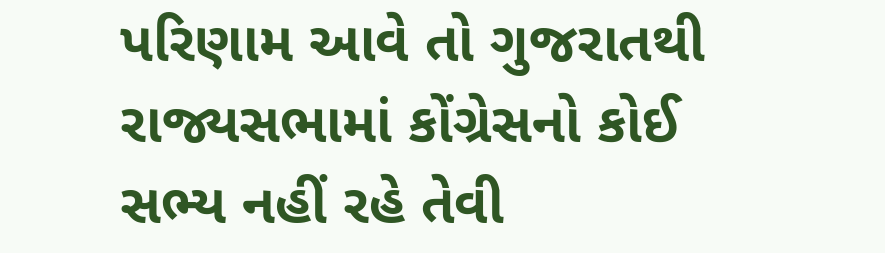પરિણામ આવે તો ગુજરાતથી રાજ્યસભામાં કોંગ્રેસનો કોઈ સભ્ય નહીં રહે તેવી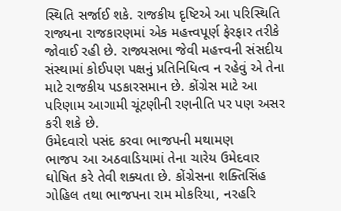સ્થિતિ સર્જાઈ શકે. રાજકીય દૃષ્ટિએ આ પરિસ્થિતિ રાજ્યના રાજકારણમાં એક મહત્ત્વપૂર્ણ ફેરફાર તરીકે જોવાઈ રહી છે. રાજ્યસભા જેવી મહત્ત્વની સંસદીય સંસ્થામાં કોઈપણ પક્ષનું પ્રતિનિધિત્વ ન રહેવું એ તેના માટે રાજકીય પડકારસમાન છે. કોંગ્રેસ માટે આ પરિણામ આગામી ચૂંટણીની રણનીતિ પર પણ અસર કરી શકે છે.
ઉમેદવારો પસંદ કરવા ભાજપની મથામણ
ભાજપ આ અઠવાડિયામાં તેના ચારેય ઉમેદવાર ઘોષિત કરે તેવી શક્યતા છે. કોંગ્રેસના શક્તિસિંહ ગોહિલ તથા ભાજપના રામ મોકરિયા, નરહરિ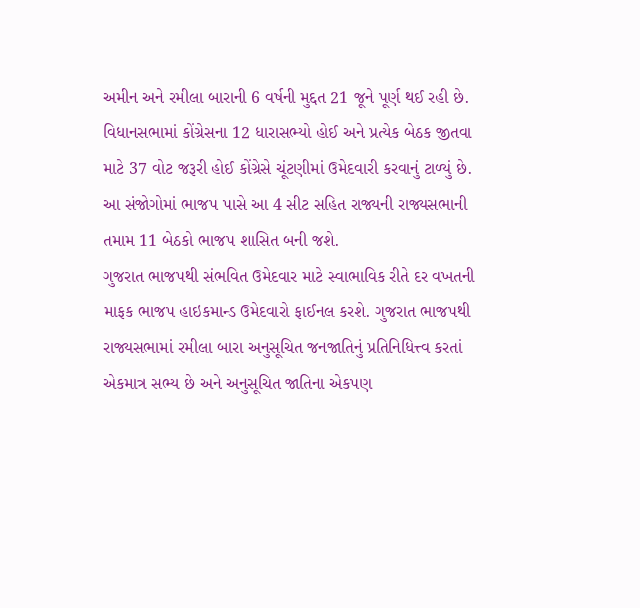અમીન અને રમીલા બારાની 6 વર્ષની મુદ્દત 21 જૂને પૂર્ણ થઈ રહી છે. વિધાનસભામાં કોંગ્રેસના 12 ધારાસભ્યો હોઈ અને પ્રત્યેક બેઠક જીતવા માટે 37 વોટ જરૂરી હોઈ કોંગ્રેસે ચૂંટણીમાં ઉમેદવારી કરવાનું ટાળ્યું છે. આ સંજોગોમાં ભાજપ પાસે આ 4 સીટ સહિત રાજ્યની રાજ્યસભાની તમામ 11 બેઠકો ભાજપ શાસિત બની જશે.
ગુજરાત ભાજપથી સંભવિત ઉમેદવાર માટે સ્વાભાવિક રીતે દર વખતની માફક ભાજપ હાઇકમાન્ડ ઉમેદવારો ફાઈનલ કરશે. ગુજરાત ભાજપથી રાજ્યસભામાં રમીલા બારા અનુસૂચિત જનજાતિનું પ્રતિનિધિત્ત્વ કરતાં એકમાત્ર સભ્ય છે અને અનુસૂચિત જાતિના એકપણ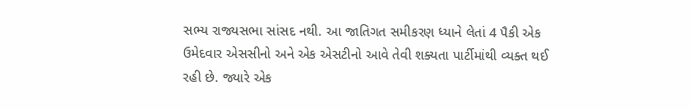સભ્ય રાજ્યસભા સાંસદ નથી. આ જાતિગત સમીકરણ ધ્યાને લેતાં 4 પૈકી એક ઉમેદવાર એસસીનો અને એક એસટીનો આવે તેવી શક્યતા પાર્ટીમાંથી વ્યક્ત થઈ રહી છે. જ્યારે એક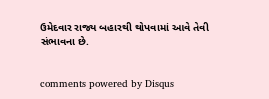ઉમેદવાર રાજ્ય બહારથી થોપવામાં આવે તેવી સંભાવના છે.


comments powered by Disqus